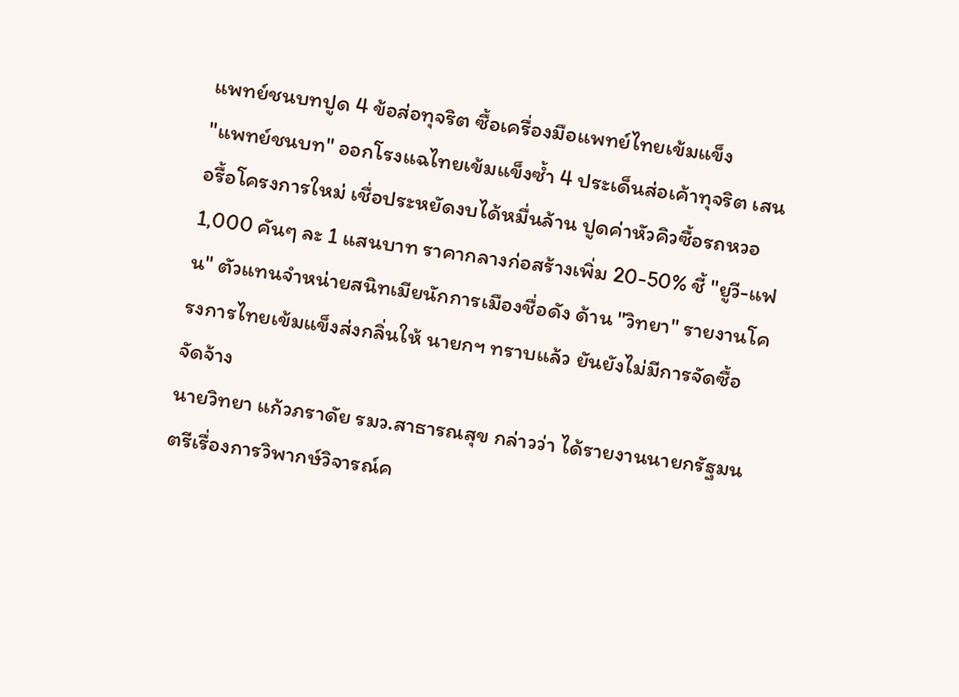แพทย์ชนบทปูด 4 ข้อส่อทุจริต ซื้อเครื่องมือแพทย์ไทยเข้มแข็ง
"แพทย์ชนบท" ออกโรงแฉไทยเข้มแข็งซ้ำ 4 ประเด็นส่อเค้าทุจริต เสนอรื้อโครงการใหม่ เชื่อประหยัดงบได้หมื่นล้าน ปูดค่าหัวคิวซื้อรถหวอ 1,000 คันๆ ละ 1 แสนบาท ราคากลางก่อสร้างเพิ่ม 20-50% ชี้ "ยูวี-แฟน" ตัวแทนจำหน่ายสนิทเมียนักการเมืองชื่อดัง ด้าน "วิทยา" รายงานโครงการไทยเข้มแข็งส่งกลิ่นให้ นายกฯ ทราบแล้ว ยันยังไม่มีการจัดซื้อจัดจ้าง
นายวิทยา แก้วภราดัย รมว.สาธารณสุข กล่าวว่า ได้รายงานนายกรัฐมนตรีเรื่องการวิพากษ์วิจารณ์ค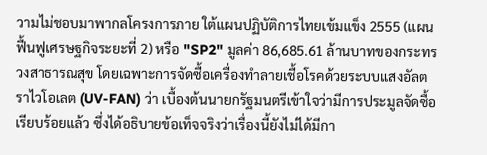วามไม่ชอบมาพากลโครงการภาย ใต้แผนปฏิบัติการไทยเข้มแข็ง 2555 (แผนฟื้นฟูเศรษฐกิจระยะที่ 2) หรือ "SP2" มูลค่า 86,685.61 ล้านบาทของกระทรวงสาธารณสุข โดยเฉพาะการจัดซื้อเครื่องทำลายเชื้อโรคด้วยระบบแสงอัลตราไวโอเลต (UV-FAN) ว่า เบื้องต้นนายกรัฐมนตรีเข้าใจว่ามีการประมูลจัดซื้อเรียบร้อยแล้ว ซึ่งได้อธิบายข้อเท็จจริงว่าเรื่องนี้ยังไม่ได้มีกา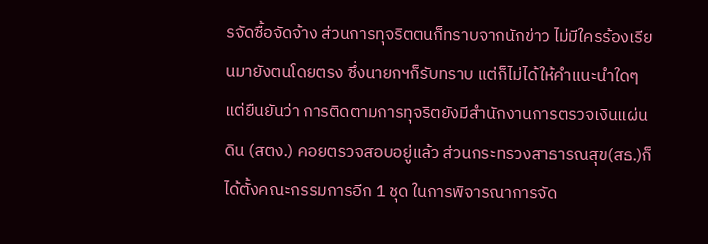รจัดซื้อจัดจ้าง ส่วนการทุจริตตนก็ทราบจากนักข่าว ไม่มีใครร้องเรียนมายังตนโดยตรง ซึ่งนายกฯก็รับทราบ แต่ก็ไม่ได้ให้คำแนะนำใดๆ
แต่ยืนยันว่า การติดตามการทุจริตยังมีสำนักงานการตรวจเงินแผ่นดิน (สตง.) คอยตรวจสอบอยู่แล้ว ส่วนกระทรวงสาธารณสุข(สธ.)ก็ได้ตั้งคณะกรรมการอีก 1 ชุด ในการพิจารณาการจัด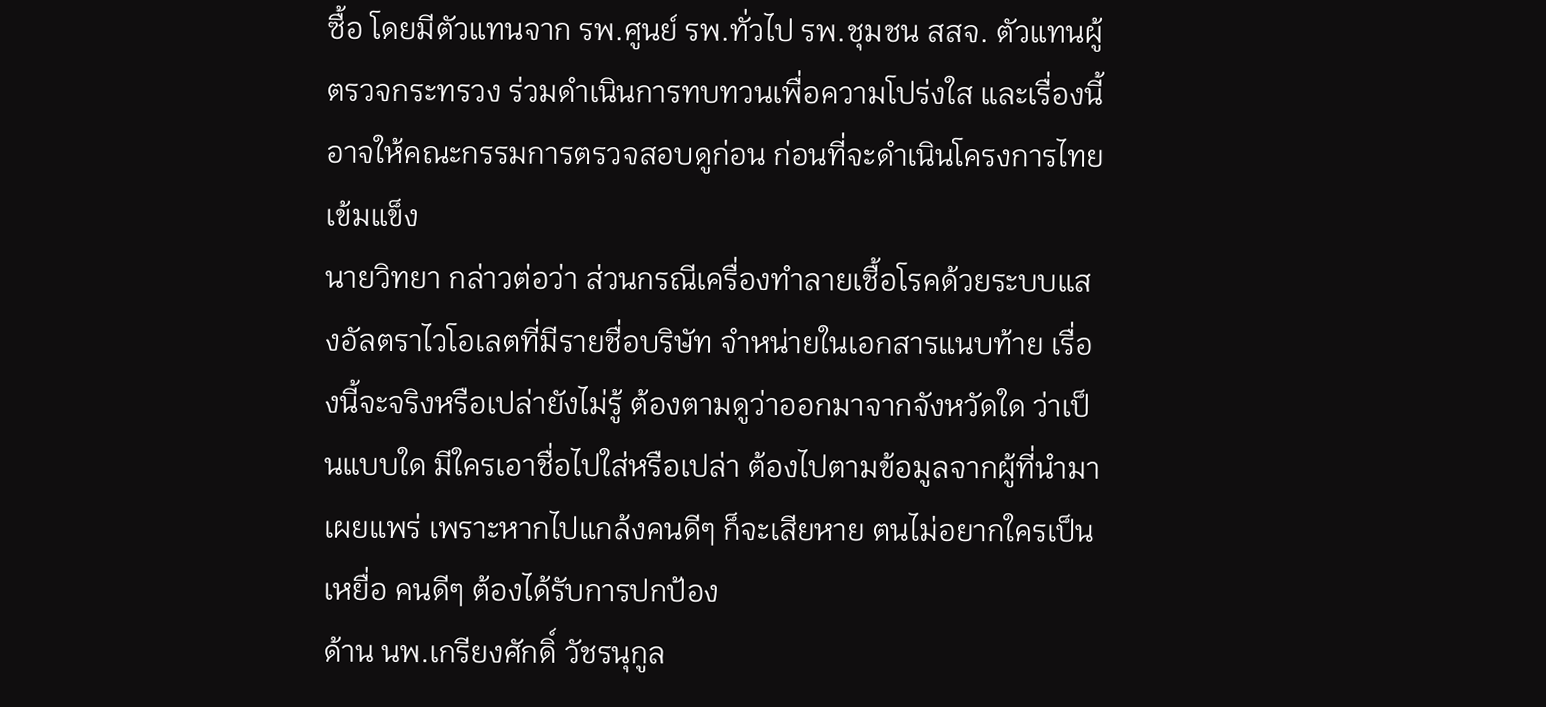ซื้อ โดยมีตัวแทนจาก รพ.ศูนย์ รพ.ทั่วไป รพ.ชุมชน สสจ. ตัวแทนผู้ตรวจกระทรวง ร่วมดำเนินการทบทวนเพื่อความโปร่งใส และเรื่องนี้อาจให้คณะกรรมการตรวจสอบดูก่อน ก่อนที่จะดำเนินโครงการไทยเข้มแข็ง
นายวิทยา กล่าวต่อว่า ส่วนกรณีเครื่องทำลายเชื้อโรคด้วยระบบแสงอัลตราไวโอเลตที่มีรายชื่อบริษัท จำหน่ายในเอกสารแนบท้าย เรื่องนี้จะจริงหรือเปล่ายังไม่รู้ ต้องตามดูว่าออกมาจากจังหวัดใด ว่าเป็นแบบใด มีใครเอาชื่อไปใส่หรือเปล่า ต้องไปตามข้อมูลจากผู้ที่นำมาเผยแพร่ เพราะหากไปแกล้งคนดีๆ ก็จะเสียหาย ตนไม่อยากใครเป็นเหยื่อ คนดีๆ ต้องได้รับการปกป้อง
ด้าน นพ.เกรียงศักดิ์ วัชรนุกูล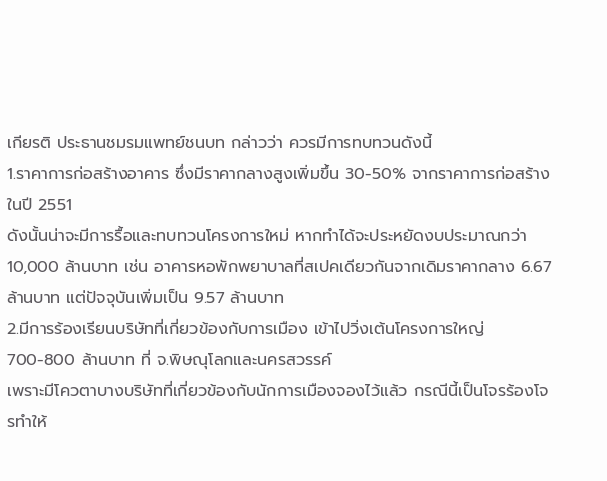เกียรติ ประธานชมรมแพทย์ชนบท กล่าวว่า ควรมีการทบทวนดังนี้
1.ราคาการก่อสร้างอาคาร ซึ่งมีราคากลางสูงเพิ่มขึ้น 30-50% จากราคาการก่อสร้างในปี 2551
ดังนั้นน่าจะมีการรื้อและทบทวนโครงการใหม่ หากทำได้จะประหยัดงบประมาณกว่า 10,000 ล้านบาท เช่น อาคารหอพักพยาบาลที่สเปคเดียวกันจากเดิมราคากลาง 6.67 ล้านบาท แต่ปัจจุบันเพิ่มเป็น 9.57 ล้านบาท
2.มีการร้องเรียนบริษัทที่เกี่ยวข้องกับการเมือง เข้าไปวิ่งเต้นโครงการใหญ่ 700-800 ล้านบาท ที่ จ.พิษณุโลกและนครสวรรค์
เพราะมีโควตาบางบริษัทที่เกี่ยวข้องกับนักการเมืองจองไว้แล้ว กรณีนี้เป็นโจรร้องโจรทำให้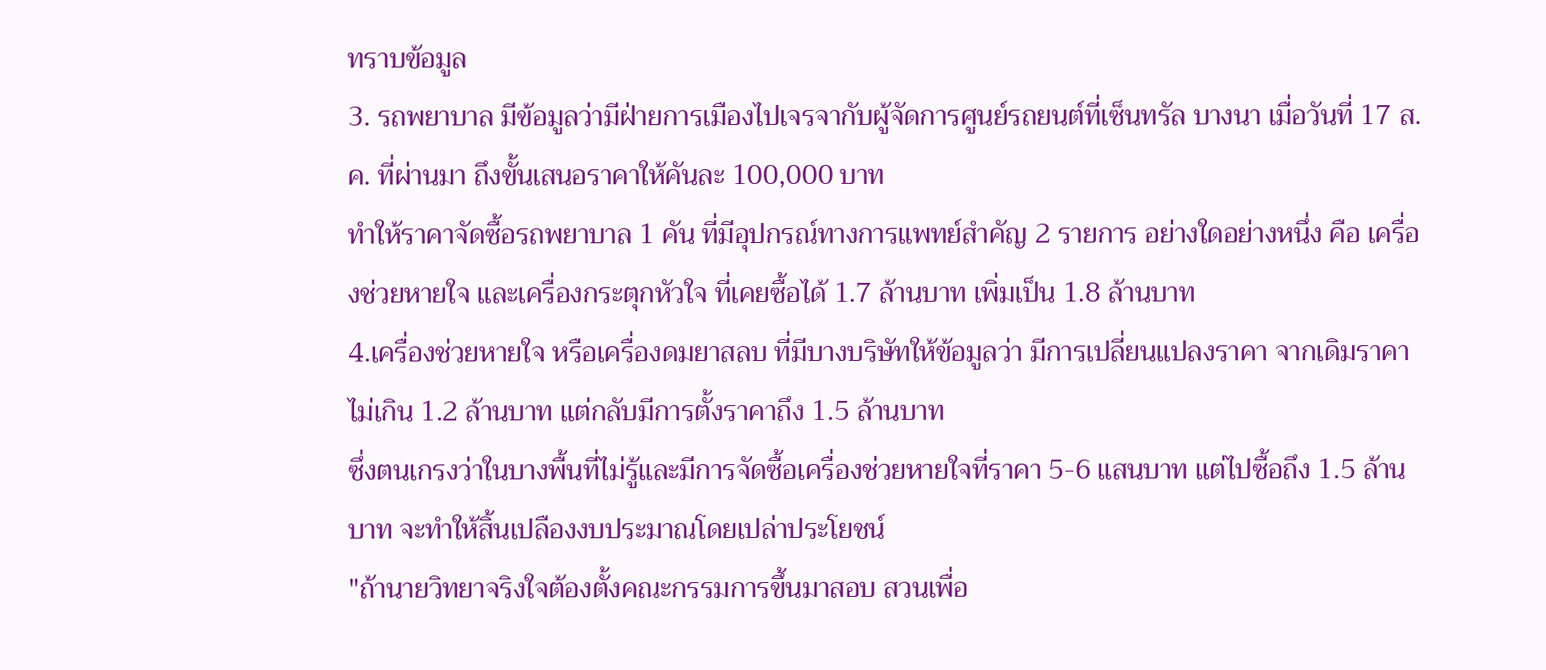ทราบข้อมูล
3. รถพยาบาล มีข้อมูลว่ามีฝ่ายการเมืองไปเจรจากับผู้จัดการศูนย์รถยนต์ที่เซ็นทรัล บางนา เมื่อวันที่ 17 ส.ค. ที่ผ่านมา ถึงขั้นเสนอราคาให้คันละ 100,000 บาท
ทำให้ราคาจัดซื้อรถพยาบาล 1 คัน ที่มีอุปกรณ์ทางการแพทย์สำคัญ 2 รายการ อย่างใดอย่างหนึ่ง คือ เครื่องช่วยหายใจ และเครื่องกระตุกหัวใจ ที่เคยซื้อได้ 1.7 ล้านบาท เพิ่มเป็น 1.8 ล้านบาท
4.เครื่องช่วยหายใจ หรือเครื่องดมยาสลบ ที่มีบางบริษัทให้ข้อมูลว่า มีการเปลี่ยนแปลงราคา จากเดิมราคาไม่เกิน 1.2 ล้านบาท แต่กลับมีการตั้งราคาถึง 1.5 ล้านบาท
ซึ่งตนเกรงว่าในบางพื้นที่ไม่รู้และมีการจัดซื้อเครื่องช่วยหายใจที่ราคา 5-6 แสนบาท แต่ไปซื้อถึง 1.5 ล้านบาท จะทำให้สิ้นเปลืองงบประมาณโดยเปล่าประโยชน์
"ถ้านายวิทยาจริงใจต้องตั้งคณะกรรมการขึ้นมาสอบ สวนเพื่อ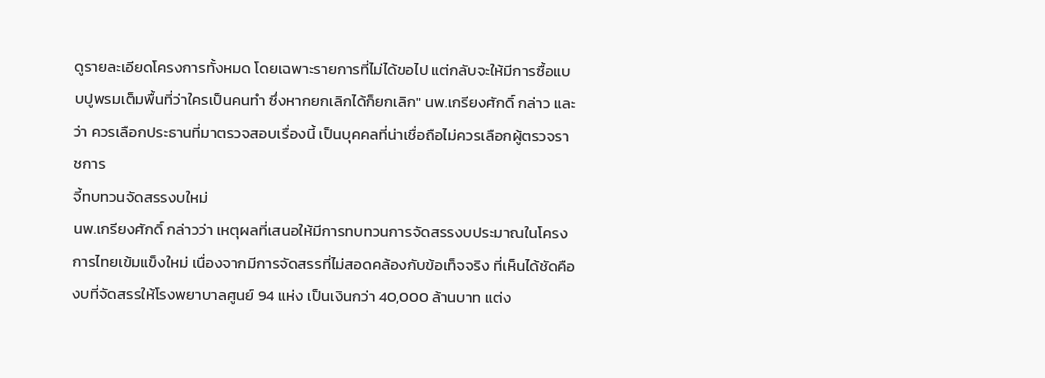ดูรายละเอียดโครงการทั้งหมด โดยเฉพาะรายการที่ไม่ได้ขอไป แต่กลับจะให้มีการซื้อแบบปูพรมเต็มพื้นที่ว่าใครเป็นคนทำ ซึ่งหากยกเลิกได้ก็ยกเลิก" นพ.เกรียงศักดิ์ กล่าว และว่า ควรเลือกประธานที่มาตรวจสอบเรื่องนี้ เป็นบุคคลที่น่าเชื่อถือไม่ควรเลือกผู้ตรวจราชการ
จี้ทบทวนจัดสรรงบใหม่
นพ.เกรียงศักดิ์ กล่าวว่า เหตุผลที่เสนอให้มีการทบทวนการจัดสรรงบประมาณในโครงการไทยเข้มแข็งใหม่ เนื่องจากมีการจัดสรรที่ไม่สอดคล้องกับข้อเท็จจริง ที่เห็นได้ชัดคืองบที่จัดสรรให้โรงพยาบาลศูนย์ 94 แห่ง เป็นเงินกว่า 40,000 ล้านบาท แต่ง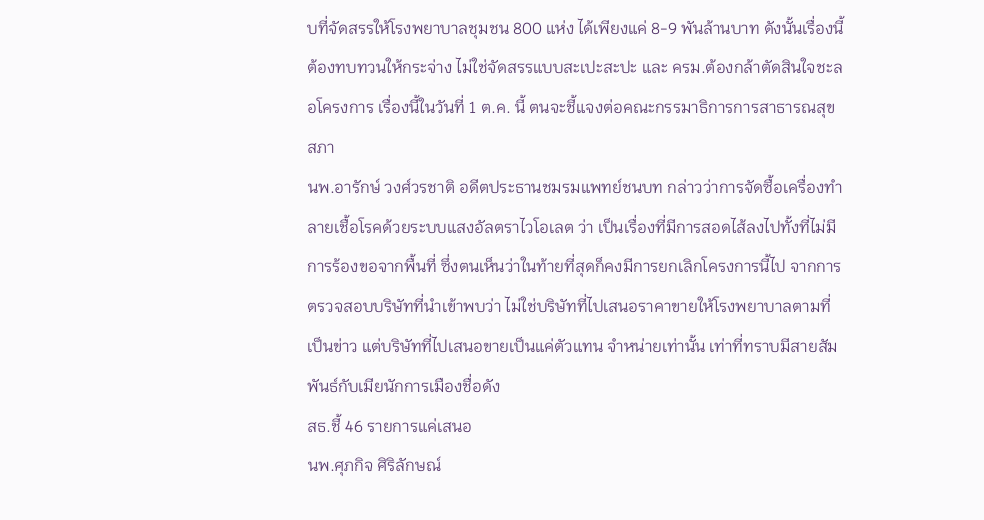บที่จัดสรรให้โรงพยาบาลชุมชน 800 แห่ง ได้เพียงแค่ 8-9 พันล้านบาท ดังนั้นเรื่องนี้ต้องทบทวนให้กระจ่าง ไม่ใช่จัดสรรแบบสะเปะสะปะ และ ครม.ต้องกล้าตัดสินใจชะลอโครงการ เรื่องนี้ในวันที่ 1 ต.ค. นี้ ตนจะชี้แจงต่อคณะกรรมาธิการการสาธารณสุข สภา
นพ.อารักษ์ วงศ์วรชาติ อดีตประธานชมรมแพทย์ชนบท กล่าวว่าการจัดซื้อเครื่องทำลายเชื้อโรคด้วยระบบแสงอัลตราไวโอเลต ว่า เป็นเรื่องที่มีการสอดไส้ลงไปทั้งที่ไม่มีการร้องขอจากพื้นที่ ซึ่งตนเห็นว่าในท้ายที่สุดก็คงมีการยกเลิกโครงการนี้ไป จากการตรวจสอบบริษัทที่นำเข้าพบว่า ไม่ใช่บริษัทที่ไปเสนอราคาขายให้โรงพยาบาลตามที่เป็นข่าว แต่บริษัทที่ไปเสนอขายเป็นแค่ตัวแทน จำหน่ายเท่านั้น เท่าที่ทราบมีสายสัมพันธ์กับเมียนักการเมืองชื่อดัง
สธ.ชี้ 46 รายการแค่เสนอ
นพ.ศุภกิจ ศิริลักษณ์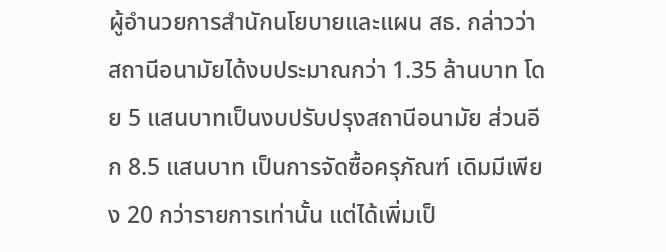ผู้อำนวยการสำนักนโยบายและแผน สธ. กล่าวว่า สถานีอนามัยได้งบประมาณกว่า 1.35 ล้านบาท โดย 5 แสนบาทเป็นงบปรับปรุงสถานีอนามัย ส่วนอีก 8.5 แสนบาท เป็นการจัดซื้อครุภัณฑ์ เดิมมีเพียง 20 กว่ารายการเท่านั้น แต่ได้เพิ่มเป็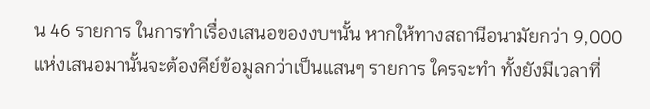น 46 รายการ ในการทำเรื่องเสนอของงบฯนั้น หากให้ทางสถานีอนามัยกว่า 9,000 แห่งเสนอมานั้นจะต้องคีย์ข้อมูลกว่าเป็นแสนๆ รายการ ใครจะทำ ทั้งยังมีเวลาที่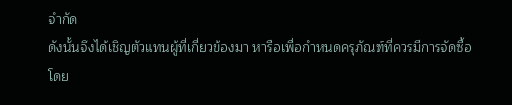จำกัด
ดังนั้นจึงได้เชิญตัวแทนผู้ที่เกี่ยวข้องมา หารือเพื่อกำหนดครุภัณฑ์ที่ควรมีการจัดซื้อ โดย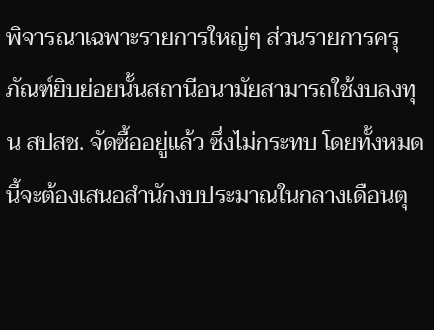พิจารณาเฉพาะรายการใหญ่ๆ ส่วนรายการครุภัณฑ์ยิบย่อยนั้นสถานีอนามัยสามารถใช้งบลงทุน สปสช. จัดซื้ออยู่แล้ว ซึ่งไม่กระทบ โดยทั้งหมดนี้จะต้องเสนอสำนักงบประมาณในกลางเดือนตุ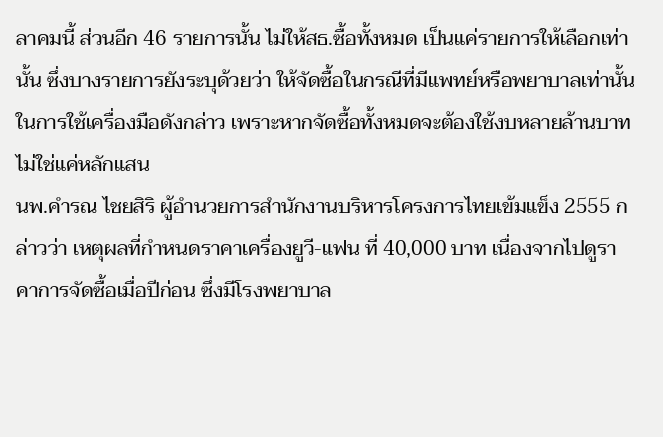ลาคมนี้ ส่วนอีก 46 รายการนั้น ไม่ให้สธ.ซื้อทั้งหมด เป็นแค่รายการให้เลือกเท่านั้น ซึ่งบางรายการยังระบุด้วยว่า ให้จัดซื้อในกรณีที่มีแพทย์หรือพยาบาลเท่านั้นในการใช้เครื่องมือดังกล่าว เพราะหากจัดซื้อทั้งหมดจะต้องใช้งบหลายล้านบาท ไม่ใช่แค่หลักแสน
นพ.คำรณ ไชยสิริ ผู้อำนวยการสำนักงานบริหารโครงการไทยเข้มแข็ง 2555 กล่าวว่า เหตุผลที่กำหนดราคาเครื่องยูวี-แฟน ที่ 40,000 บาท เนื่องจากไปดูราคาการจัดซื้อเมื่อปีก่อน ซึ่งมีโรงพยาบาล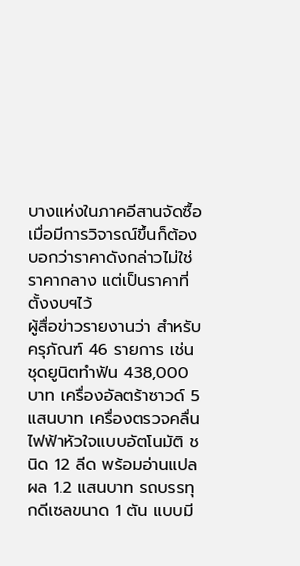บางแห่งในภาคอีสานจัดซื้อ เมื่อมีการวิจารณ์ขึ้นก็ต้องบอกว่าราคาดังกล่าวไม่ใช่ราคากลาง แต่เป็นราคาที่ตั้งงบฯไว้
ผู้สื่อข่าวรายงานว่า สำหรับครุภัณฑ์ 46 รายการ เช่น ชุดยูนิตทำฟัน 438,000 บาท เครื่องอัลตร้าซาวด์ 5 แสนบาท เครื่องตรวจคลื่นไฟฟ้าหัวใจแบบอัตโนมัติ ชนิด 12 ลีด พร้อมอ่านแปลผล 1.2 แสนบาท รถบรรทุกดีเซลขนาด 1 ตัน แบบมี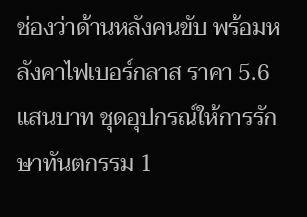ช่องว่าด้านหลังคนขับ พร้อมหลังคาไฟเบอร์กลาส ราคา 5.6 แสนบาท ชุดอุปกรณ์ให้การรักษาทันตกรรม 1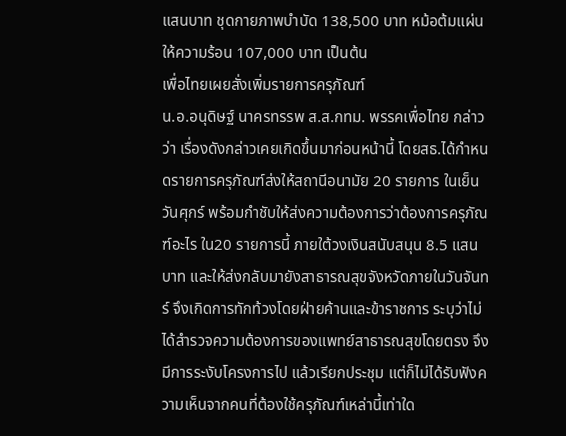แสนบาท ชุดกายภาพบำบัด 138,500 บาท หม้อต้มแผ่นให้ความร้อน 107,000 บาท เป็นต้น
เพื่อไทยเผยสั่งเพิ่มรายการครุภัณฑ์
น.อ.อนุดิษฐ์ นาครทรรพ ส.ส.กทม. พรรคเพื่อไทย กล่าวว่า เรื่องดังกล่าวเคยเกิดขึ้นมาก่อนหน้านี้ โดยสธ.ได้กำหนดรายการครุภัณฑ์ส่งให้สถานีอนามัย 20 รายการ ในเย็นวันศุกร์ พร้อมกำชับให้ส่งความต้องการว่าต้องการครุภัณฑ์อะไร ใน20 รายการนี้ ภายใต้วงเงินสนับสนุน 8.5 แสนบาท และให้ส่งกลับมายังสาธารณสุขจังหวัดภายในวันจันทร์ จึงเกิดการทักท้วงโดยฝ่ายค้านและข้าราชการ ระบุว่าไม่ได้สำรวจความต้องการของแพทย์สาธารณสุขโดยตรง จึงมีการระงับโครงการไป แล้วเรียกประชุม แต่ก็ไม่ได้รับฟังความเห็นจากคนที่ต้องใช้ครุภัณฑ์เหล่านี้เท่าใด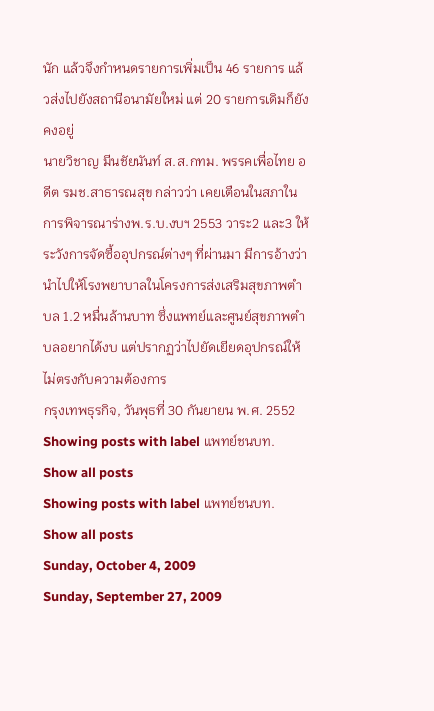นัก แล้วจึงกำหนดรายการเพิ่มเป็น 46 รายการ แล้วส่งไปยังสถานีอนามัยใหม่ แต่ 20 รายการเดิมก็ยังคงอยู่
นายวิชาญ มีนชัยนันท์ ส.ส.กทม. พรรคเพื่อไทย อดีต รมช.สาธารณสุข กล่าวว่า เคยเตือนในสภาในการพิจารณาร่างพ.ร.บ.งบฯ 2553 วาระ2 และ3 ให้ระวังการจัดซื้ออุปกรณ์ต่างๆ ที่ผ่านมา มีการอ้างว่า นำไปให้โรงพยาบาลในโครงการส่งเสริมสุขภาพตำบล 1.2 หมื่นล้านบาท ซึ่งแพทย์และศูนย์สุขภาพตำบลอยากได้งบ แต่ปรากฏว่าไปยัดเยียดอุปกรณ์ให้ไม่ตรงกับความต้องการ
กรุงเทพธุรกิจ, วันพุธที่ 30 กันยายน พ.ศ. 2552
Showing posts with label แพทย์ชนบท. Show all posts
Showing posts with label แพทย์ชนบท. Show all posts
Sunday, October 4, 2009
Sunday, September 27, 2009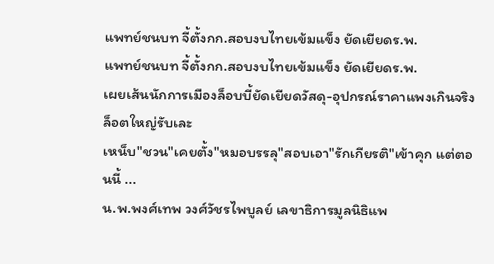แพทย์ชนบท จี้ตั้งกก.สอบงบไทยเข้มแข็ง ยัดเยียดร.พ.
แพทย์ชนบท จี้ตั้งกก.สอบงบไทยเข้มแข็ง ยัดเยียดร.พ.
เผยเส้นนักการเมืองล็อบบี้ยัดเยียดวัสดุ-อุปกรณ์ราคาแพงเกินจริง ล็อตใหญ่รับเละ
เหน็บ"ชวน"เคยตั้ง"หมอบรรลุ"สอบเอา"รักเกียรติ"เข้าคุก แต่ตอนนี้ ...
น.พ.พงศ์เทพ วงศ์วัชรไพบูลย์ เลขาธิการมูลนิธิแพ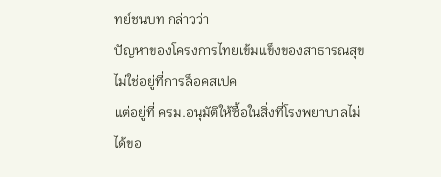ทย์ชนบท กล่าวว่า
ปัญหาของโครงการไทยเข้มแข็งของสาธารณสุขไม่ใช่อยู่ที่การล็อคสเปค
แต่อยู่ที่ ครม.อนุมัติให้ซื้อในสิ่งที่โรงพยาบาลไม่ได้ขอ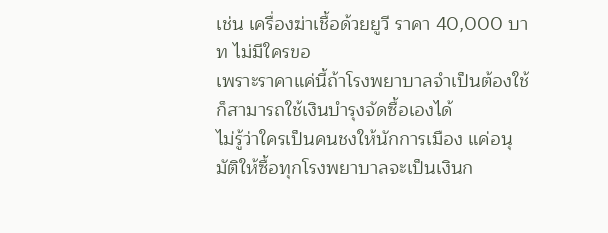เช่น เครื่องฆ่าเชื้อด้วยยูวี ราคา 40,000 บาท ไม่มีใครขอ
เพราะราคาแค่นี้ถ้าโรงพยาบาลจำเป็นต้องใช้ก็สามารถใช้เงินบำรุงจัดซื้อเองได้
ไม่รู้ว่าใครเป็นคนชงให้นักการเมือง แค่อนุมัติให้ซื้อทุกโรงพยาบาลจะเป็นเงินก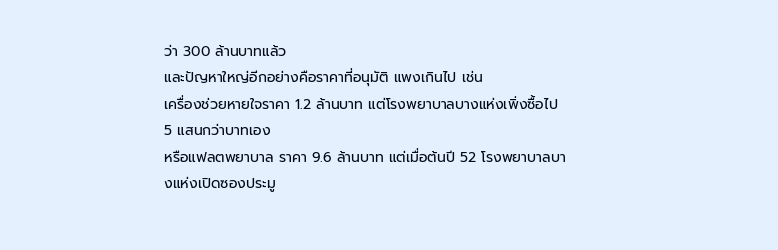ว่า 300 ล้านบาทแล้ว
และปัญหาใหญ่อีกอย่างคือราคาที่อนุมัติ แพงเกินไป เช่น
เครื่องช่วยหายใจราคา 1.2 ล้านบาท แต่โรงพยาบาลบางแห่งเพิ่งซื้อไป 5 แสนกว่าบาทเอง
หรือแฟลตพยาบาล ราคา 9.6 ล้านบาท แต่เมื่อต้นปี 52 โรงพยาบาลบางแห่งเปิดซองประมู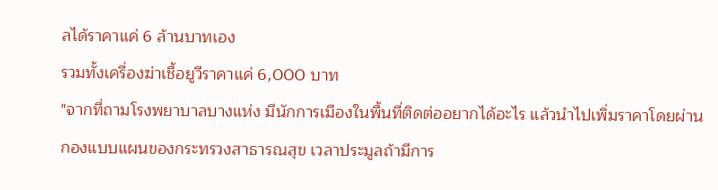ลได้ราคาแค่ 6 ล้านบาทเอง
รวมทั้งเครื่องฆ่าเชื้อยูวีราคาแค่ 6,000 บาท
"จากที่ถามโรงพยาบาลบางแห่ง มีนักการเมืองในพื้นที่ติดต่ออยากได้อะไร แล้วนำไปเพิ่มราคาโดยผ่านกองแบบแผนของกระทรวงสาธารณสุข เวลาประมูลถ้ามีการ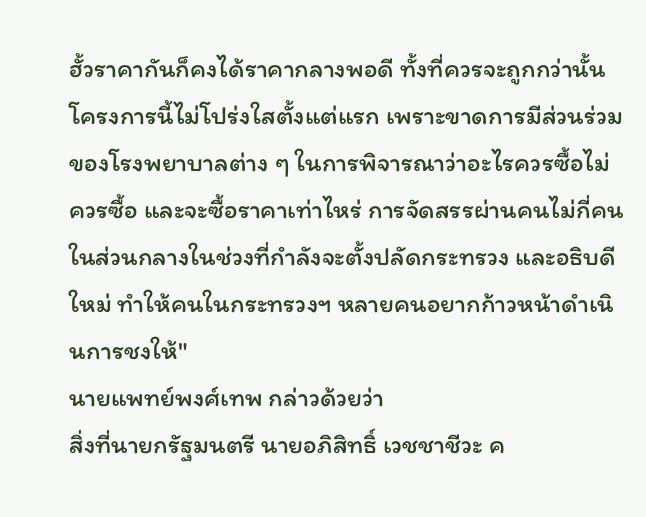ฮั้วราคากันก็คงได้ราคากลางพอดี ทั้งที่ควรจะถูกกว่านั้น โครงการนี้ไม่โปร่งใสตั้งแต่แรก เพราะขาดการมีส่วนร่วมของโรงพยาบาลต่าง ๆ ในการพิจารณาว่าอะไรควรซื้อไม่ควรซื้อ และจะซื้อราคาเท่าไหร่ การจัดสรรผ่านคนไม่กี่คนในส่วนกลางในช่วงที่กำลังจะตั้งปลัดกระทรวง และอธิบดีใหม่ ทำให้คนในกระทรวงฯ หลายคนอยากก้าวหน้าดำเนินการชงให้"
นายแพทย์พงศ์เทพ กล่าวด้วยว่า
สิ่งที่นายกรัฐมนตรี นายอภิสิทธิ์ เวชชาชีวะ ค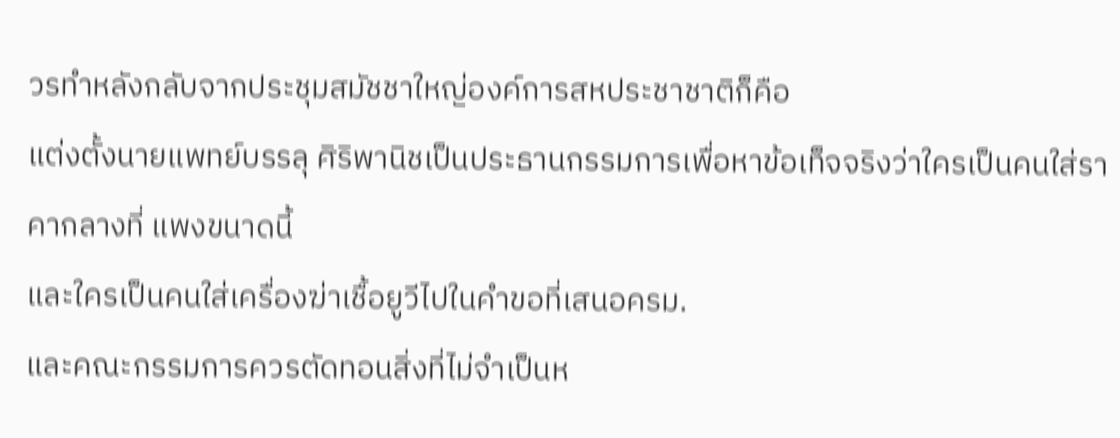วรทำหลังกลับจากประชุมสมัชชาใหญ่องค์การสหประชาชาติก็คือ
แต่งตั้งนายแพทย์บรรลุ ศิริพานิชเป็นประธานกรรมการเพื่อหาข้อเท็จจริงว่าใครเป็นคนใส่ราคากลางที่ แพงขนาดนี้
และใครเป็นคนใส่เครื่องฆ่าเชื้อยูวีไปในคำขอที่เสนอครม.
และคณะกรรมการควรตัดทอนสิ่งที่ไม่จำเป็นห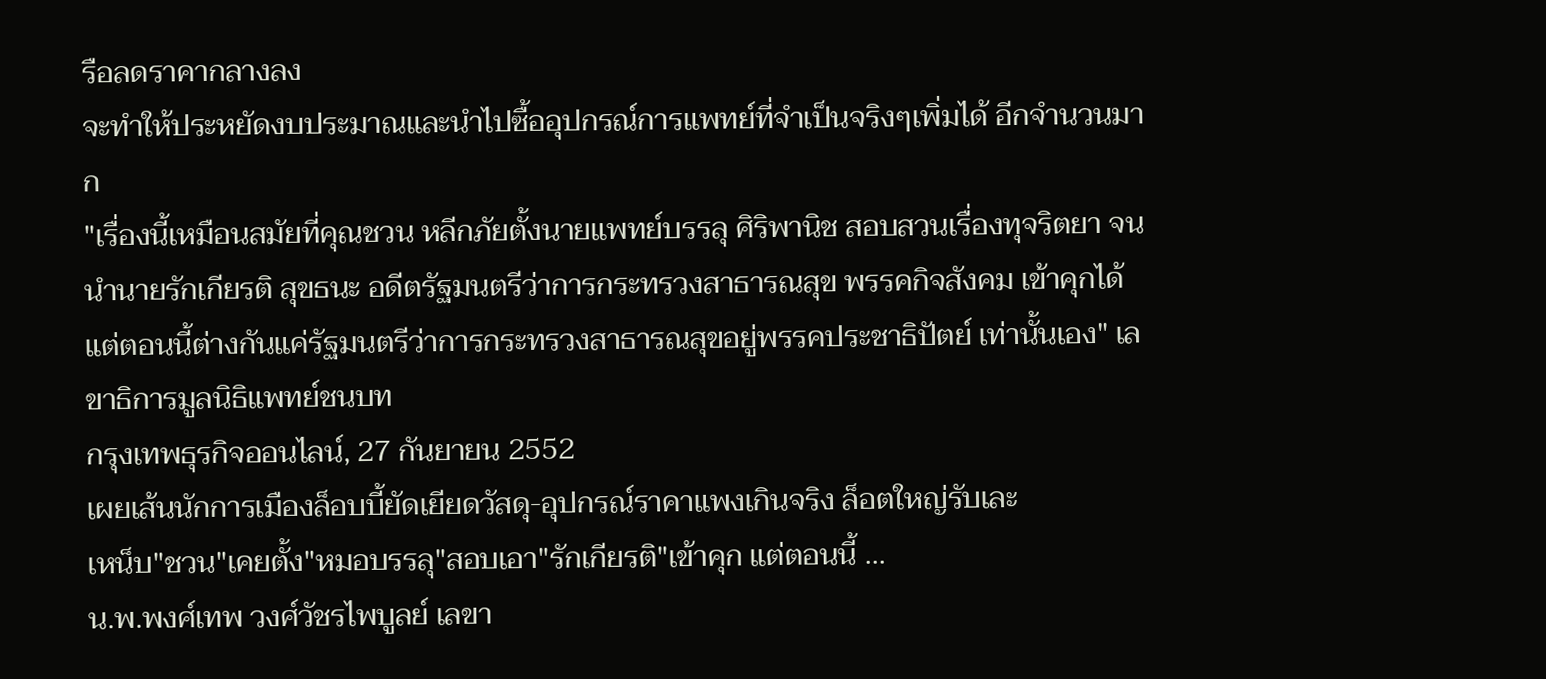รือลดราคากลางลง
จะทำให้ประหยัดงบประมาณและนำไปซื้ออุปกรณ์การแพทย์ที่จำเป็นจริงๆเพิ่มได้ อีกจำนวนมาก
"เรื่องนี้เหมือนสมัยที่คุณชวน หลีกภัยตั้งนายแพทย์บรรลุ ศิริพานิช สอบสวนเรื่องทุจริตยา จนนำนายรักเกียรติ สุขธนะ อดีตรัฐมนตรีว่าการกระทรวงสาธารณสุข พรรคกิจสังคม เข้าคุกได้ แต่ตอนนี้ต่างกันแค่รัฐมนตรีว่าการกระทรวงสาธารณสุขอยู่พรรคประชาธิปัตย์ เท่านั้นเอง" เลขาธิการมูลนิธิแพทย์ชนบท
กรุงเทพธุรกิจออนไลน์, 27 กันยายน 2552
เผยเส้นนักการเมืองล็อบบี้ยัดเยียดวัสดุ-อุปกรณ์ราคาแพงเกินจริง ล็อตใหญ่รับเละ
เหน็บ"ชวน"เคยตั้ง"หมอบรรลุ"สอบเอา"รักเกียรติ"เข้าคุก แต่ตอนนี้ ...
น.พ.พงศ์เทพ วงศ์วัชรไพบูลย์ เลขา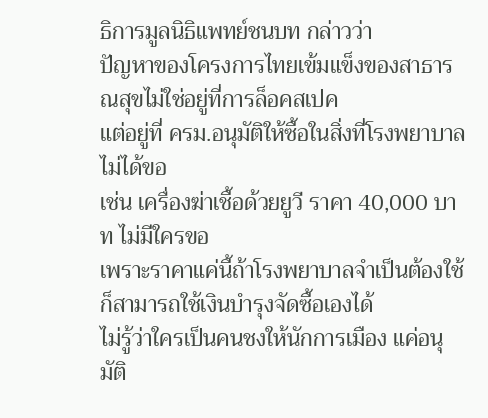ธิการมูลนิธิแพทย์ชนบท กล่าวว่า
ปัญหาของโครงการไทยเข้มแข็งของสาธารณสุขไม่ใช่อยู่ที่การล็อคสเปค
แต่อยู่ที่ ครม.อนุมัติให้ซื้อในสิ่งที่โรงพยาบาลไม่ได้ขอ
เช่น เครื่องฆ่าเชื้อด้วยยูวี ราคา 40,000 บาท ไม่มีใครขอ
เพราะราคาแค่นี้ถ้าโรงพยาบาลจำเป็นต้องใช้ก็สามารถใช้เงินบำรุงจัดซื้อเองได้
ไม่รู้ว่าใครเป็นคนชงให้นักการเมือง แค่อนุมัติ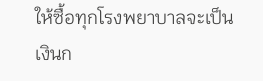ให้ซื้อทุกโรงพยาบาลจะเป็นเงินก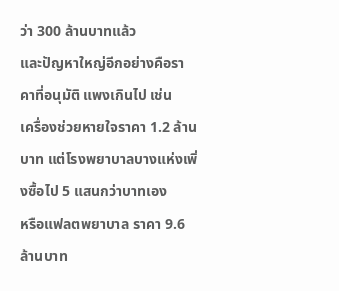ว่า 300 ล้านบาทแล้ว
และปัญหาใหญ่อีกอย่างคือราคาที่อนุมัติ แพงเกินไป เช่น
เครื่องช่วยหายใจราคา 1.2 ล้านบาท แต่โรงพยาบาลบางแห่งเพิ่งซื้อไป 5 แสนกว่าบาทเอง
หรือแฟลตพยาบาล ราคา 9.6 ล้านบาท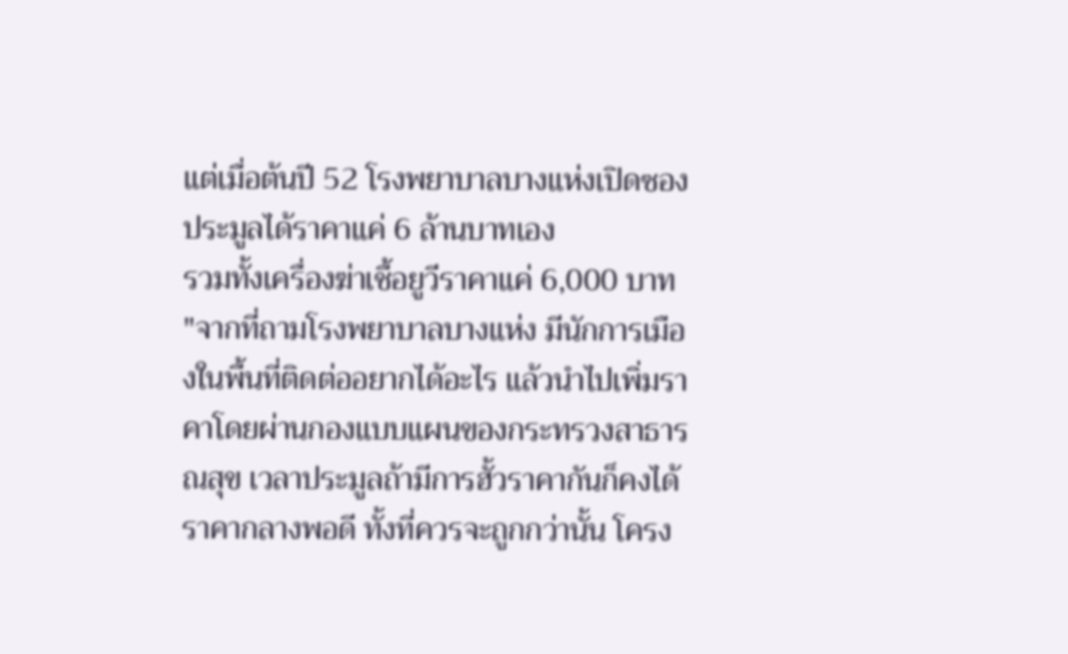แต่เมื่อต้นปี 52 โรงพยาบาลบางแห่งเปิดซองประมูลได้ราคาแค่ 6 ล้านบาทเอง
รวมทั้งเครื่องฆ่าเชื้อยูวีราคาแค่ 6,000 บาท
"จากที่ถามโรงพยาบาลบางแห่ง มีนักการเมืองในพื้นที่ติดต่ออยากได้อะไร แล้วนำไปเพิ่มราคาโดยผ่านกองแบบแผนของกระทรวงสาธารณสุข เวลาประมูลถ้ามีการฮั้วราคากันก็คงได้ราคากลางพอดี ทั้งที่ควรจะถูกกว่านั้น โครง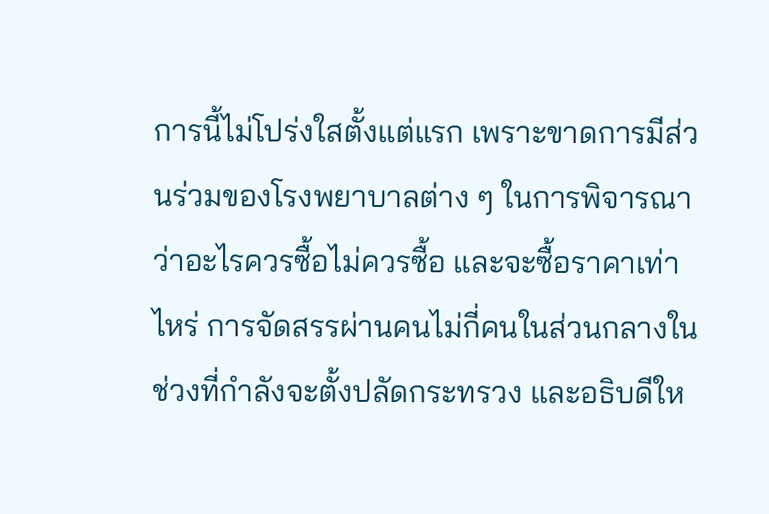การนี้ไม่โปร่งใสตั้งแต่แรก เพราะขาดการมีส่วนร่วมของโรงพยาบาลต่าง ๆ ในการพิจารณาว่าอะไรควรซื้อไม่ควรซื้อ และจะซื้อราคาเท่าไหร่ การจัดสรรผ่านคนไม่กี่คนในส่วนกลางในช่วงที่กำลังจะตั้งปลัดกระทรวง และอธิบดีให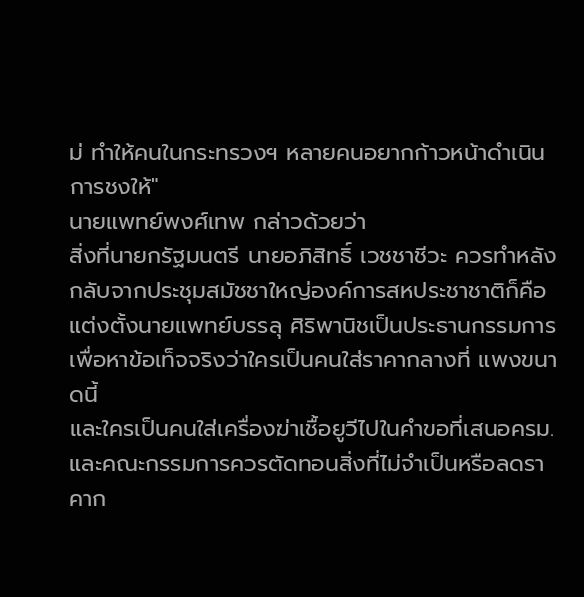ม่ ทำให้คนในกระทรวงฯ หลายคนอยากก้าวหน้าดำเนินการชงให้"
นายแพทย์พงศ์เทพ กล่าวด้วยว่า
สิ่งที่นายกรัฐมนตรี นายอภิสิทธิ์ เวชชาชีวะ ควรทำหลังกลับจากประชุมสมัชชาใหญ่องค์การสหประชาชาติก็คือ
แต่งตั้งนายแพทย์บรรลุ ศิริพานิชเป็นประธานกรรมการเพื่อหาข้อเท็จจริงว่าใครเป็นคนใส่ราคากลางที่ แพงขนาดนี้
และใครเป็นคนใส่เครื่องฆ่าเชื้อยูวีไปในคำขอที่เสนอครม.
และคณะกรรมการควรตัดทอนสิ่งที่ไม่จำเป็นหรือลดราคาก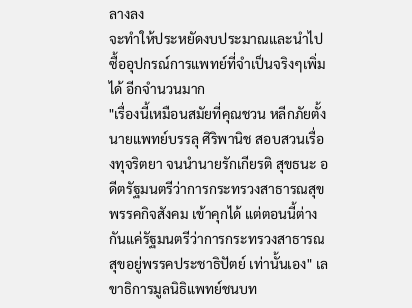ลางลง
จะทำให้ประหยัดงบประมาณและนำไปซื้ออุปกรณ์การแพทย์ที่จำเป็นจริงๆเพิ่มได้ อีกจำนวนมาก
"เรื่องนี้เหมือนสมัยที่คุณชวน หลีกภัยตั้งนายแพทย์บรรลุ ศิริพานิช สอบสวนเรื่องทุจริตยา จนนำนายรักเกียรติ สุขธนะ อดีตรัฐมนตรีว่าการกระทรวงสาธารณสุข พรรคกิจสังคม เข้าคุกได้ แต่ตอนนี้ต่างกันแค่รัฐมนตรีว่าการกระทรวงสาธารณสุขอยู่พรรคประชาธิปัตย์ เท่านั้นเอง" เลขาธิการมูลนิธิแพทย์ชนบท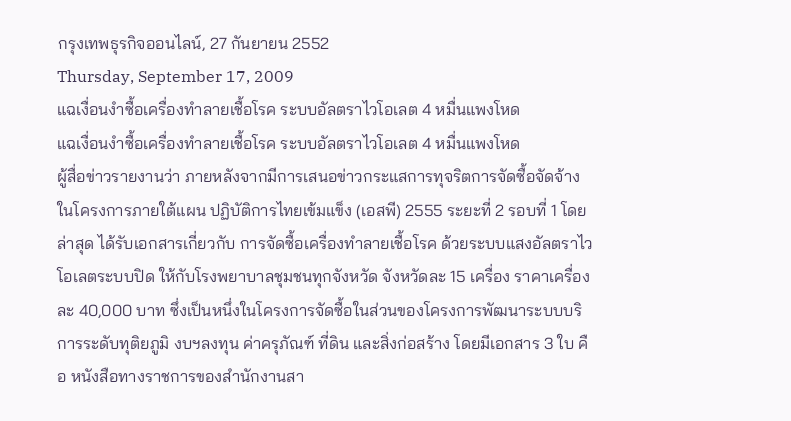กรุงเทพธุรกิจออนไลน์, 27 กันยายน 2552
Thursday, September 17, 2009
แฉเงื่อนงำซื้อเครื่องทำลายเชื้อโรค ระบบอัลตราไวโอเลต 4 หมื่นแพงโหด
แฉเงื่อนงำซื้อเครื่องทำลายเชื้อโรค ระบบอัลตราไวโอเลต 4 หมื่นแพงโหด
ผู้สื่อข่าวรายงานว่า ภายหลังจากมีการเสนอข่าวกระแสการทุจริตการจัดซื้อจัดจ้างในโครงการภายใต้แผน ปฏิบัติการไทยเข้มแข็ง (เอสพี) 2555 ระยะที่ 2 รอบที่ 1 โดยล่าสุด ได้รับเอกสารเกี่ยวกับ การจัดซื้อเครื่องทำลายเชื้อโรค ด้วยระบบแสงอัลตราไวโอเลตระบบปิด ให้กับโรงพยาบาลชุมชนทุกจังหวัด จังหวัดละ 15 เครื่อง ราคาเครื่องละ 40,000 บาท ซึ่งเป็นหนึ่งในโครงการจัดซื้อในส่วนของโครงการพัฒนาระบบบริการระดับทุติยภูมิ งบฯลงทุน ค่าครุภัณฑ์ ที่ดิน และสิ่งก่อสร้าง โดยมีเอกสาร 3 ใบ คือ หนังสือทางราชการของสำนักงานสา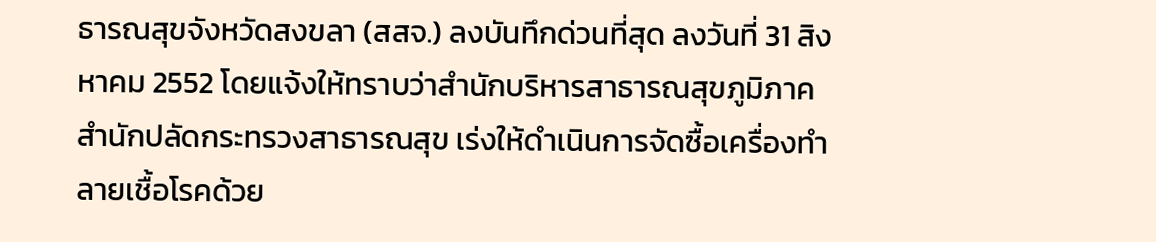ธารณสุขจังหวัดสงขลา (สสจ.) ลงบันทึกด่วนที่สุด ลงวันที่ 31 สิงหาคม 2552 โดยแจ้งให้ทราบว่าสำนักบริหารสาธารณสุขภูมิภาค สำนักปลัดกระทรวงสาธารณสุข เร่งให้ดำเนินการจัดซื้อเครื่องทำลายเชื้อโรคด้วย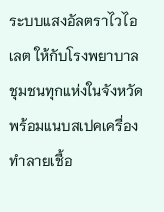ระบบแสงอัลตราไวไอเลต ให้กับโรงพยาบาลชุมชนทุกแห่งในจังหวัด พร้อมแนบสเปคเครื่องทำลายเชื้อ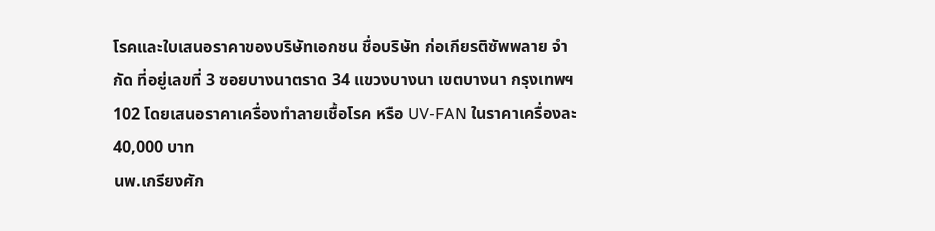โรคและใบเสนอราคาของบริษัทเอกชน ชื่อบริษัท ก่อเกียรติซัพพลาย จำกัด ที่อยู่เลขที่ 3 ซอยบางนาตราด 34 แขวงบางนา เขตบางนา กรุงเทพฯ 102 โดยเสนอราคาเครื่องทำลายเชื้อโรค หรือ UV-FAN ในราคาเครื่องละ 40,000 บาท
นพ.เกรียงศัก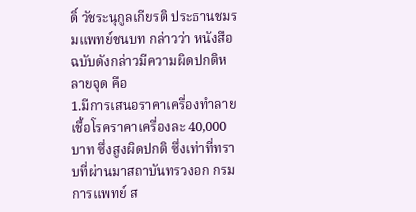ดิ์ วัชระนุกูลเกียรติ ประธานชมรมแพทย์ชนบท กล่าวว่า หนังสือฉบับดังกล่าวมีความผิดปกติหลายจุด คือ
1.มีการเสนอราคาเครื่องทำลายเชื้อโรคราคาเครื่องละ 40,000 บาท ซึ่งสูงผิดปกติ ซึ่งเท่าที่ทราบที่ผ่านมาสถาบันทรวงอก กรมการแพทย์ ส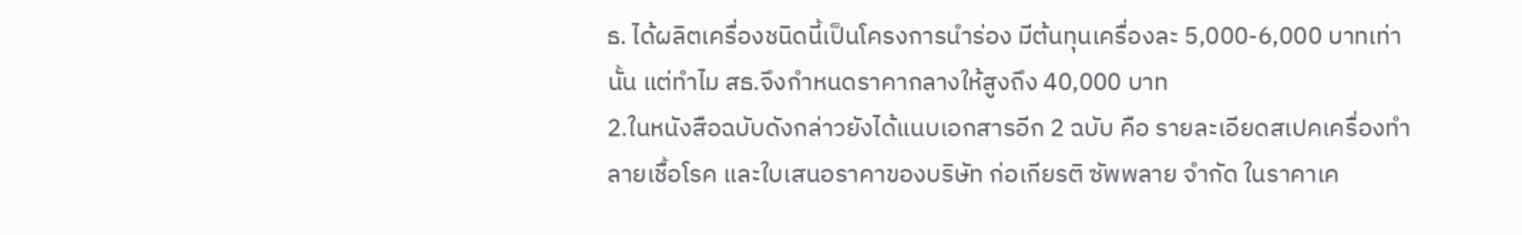ธ. ได้ผลิตเครื่องชนิดนี้เป็นโครงการนำร่อง มีต้นทุนเครื่องละ 5,000-6,000 บาทเท่านั้น แต่ทำไม สธ.จึงกำหนดราคากลางให้สูงถึง 40,000 บาท
2.ในหนังสือฉบับดังกล่าวยังได้แนบเอกสารอีก 2 ฉบับ คือ รายละเอียดสเปคเครื่องทำลายเชื้อโรค และใบเสนอราคาของบริษัท ก่อเกียรติ ซัพพลาย จำกัด ในราคาเค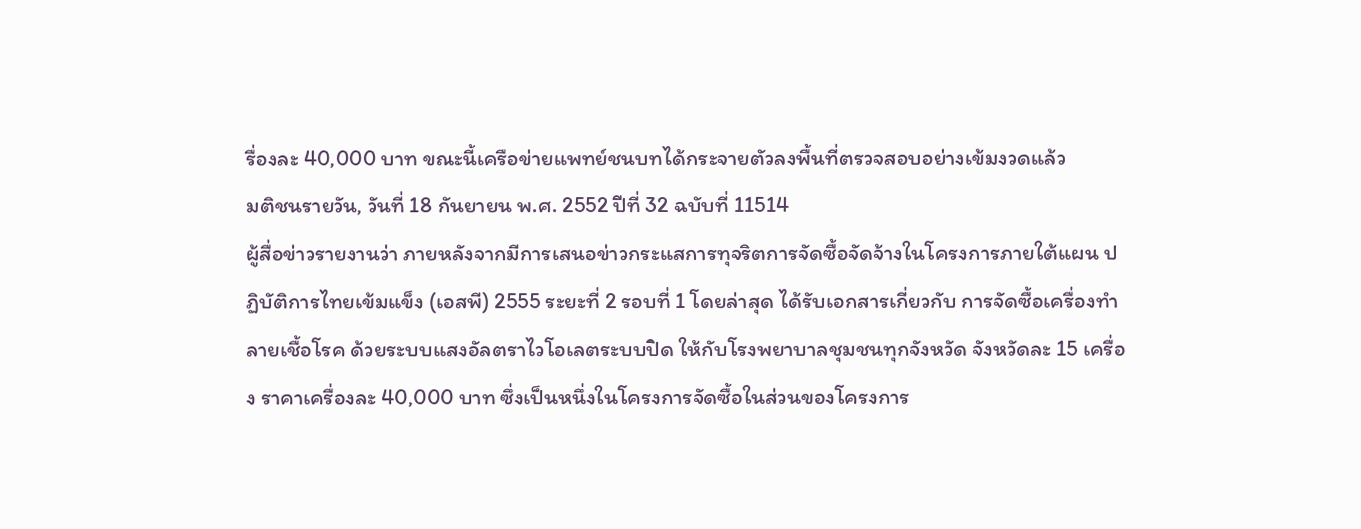รื่องละ 40,000 บาท ขณะนี้เครือข่ายแพทย์ชนบทได้กระจายตัวลงพื้นที่ตรวจสอบอย่างเข้มงวดแล้ว
มติชนรายวัน, วันที่ 18 กันยายน พ.ศ. 2552 ปีที่ 32 ฉบับที่ 11514
ผู้สื่อข่าวรายงานว่า ภายหลังจากมีการเสนอข่าวกระแสการทุจริตการจัดซื้อจัดจ้างในโครงการภายใต้แผน ปฏิบัติการไทยเข้มแข็ง (เอสพี) 2555 ระยะที่ 2 รอบที่ 1 โดยล่าสุด ได้รับเอกสารเกี่ยวกับ การจัดซื้อเครื่องทำลายเชื้อโรค ด้วยระบบแสงอัลตราไวโอเลตระบบปิด ให้กับโรงพยาบาลชุมชนทุกจังหวัด จังหวัดละ 15 เครื่อง ราคาเครื่องละ 40,000 บาท ซึ่งเป็นหนึ่งในโครงการจัดซื้อในส่วนของโครงการ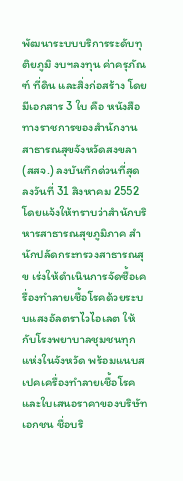พัฒนาระบบบริการระดับทุติยภูมิ งบฯลงทุน ค่าครุภัณฑ์ ที่ดิน และสิ่งก่อสร้าง โดยมีเอกสาร 3 ใบ คือ หนังสือทางราชการของสำนักงานสาธารณสุขจังหวัดสงขลา (สสจ.) ลงบันทึกด่วนที่สุด ลงวันที่ 31 สิงหาคม 2552 โดยแจ้งให้ทราบว่าสำนักบริหารสาธารณสุขภูมิภาค สำนักปลัดกระทรวงสาธารณสุข เร่งให้ดำเนินการจัดซื้อเครื่องทำลายเชื้อโรคด้วยระบบแสงอัลตราไวไอเลต ให้กับโรงพยาบาลชุมชนทุกแห่งในจังหวัด พร้อมแนบสเปคเครื่องทำลายเชื้อโรคและใบเสนอราคาของบริษัทเอกชน ชื่อบริ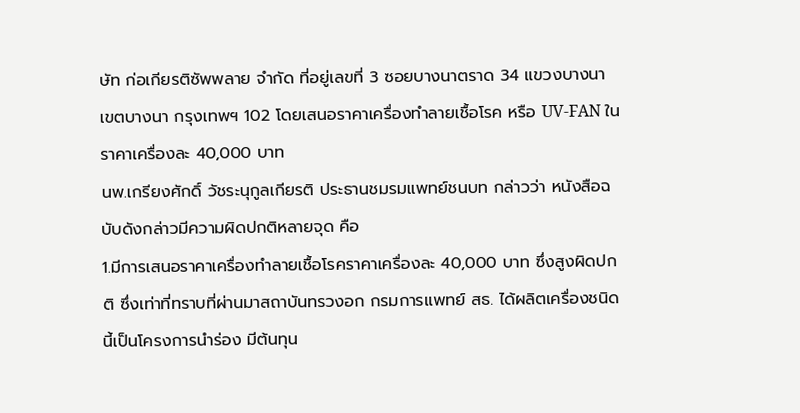ษัท ก่อเกียรติซัพพลาย จำกัด ที่อยู่เลขที่ 3 ซอยบางนาตราด 34 แขวงบางนา เขตบางนา กรุงเทพฯ 102 โดยเสนอราคาเครื่องทำลายเชื้อโรค หรือ UV-FAN ในราคาเครื่องละ 40,000 บาท
นพ.เกรียงศักดิ์ วัชระนุกูลเกียรติ ประธานชมรมแพทย์ชนบท กล่าวว่า หนังสือฉบับดังกล่าวมีความผิดปกติหลายจุด คือ
1.มีการเสนอราคาเครื่องทำลายเชื้อโรคราคาเครื่องละ 40,000 บาท ซึ่งสูงผิดปกติ ซึ่งเท่าที่ทราบที่ผ่านมาสถาบันทรวงอก กรมการแพทย์ สธ. ได้ผลิตเครื่องชนิดนี้เป็นโครงการนำร่อง มีต้นทุน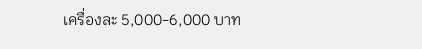เครื่องละ 5,000-6,000 บาท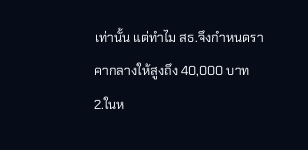เท่านั้น แต่ทำไม สธ.จึงกำหนดราคากลางให้สูงถึง 40,000 บาท
2.ในห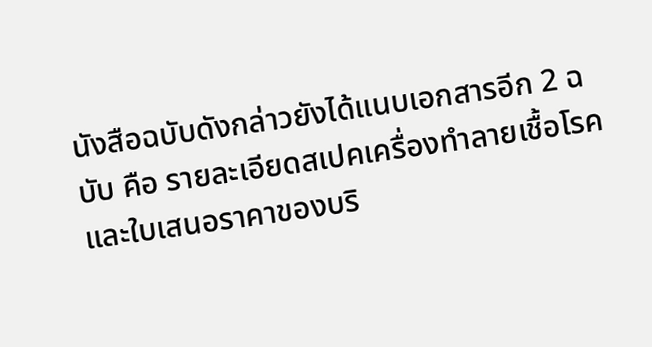นังสือฉบับดังกล่าวยังได้แนบเอกสารอีก 2 ฉบับ คือ รายละเอียดสเปคเครื่องทำลายเชื้อโรค และใบเสนอราคาของบริ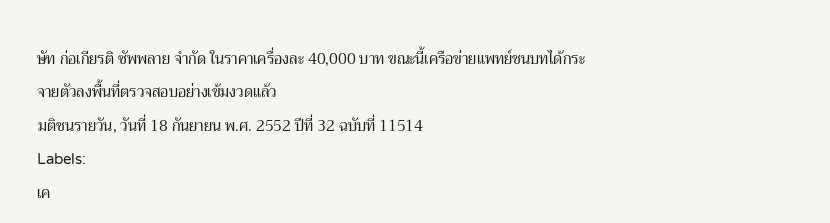ษัท ก่อเกียรติ ซัพพลาย จำกัด ในราคาเครื่องละ 40,000 บาท ขณะนี้เครือข่ายแพทย์ชนบทได้กระจายตัวลงพื้นที่ตรวจสอบอย่างเข้มงวดแล้ว
มติชนรายวัน, วันที่ 18 กันยายน พ.ศ. 2552 ปีที่ 32 ฉบับที่ 11514
Labels:
เค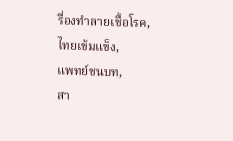รื่องทำลายเชื้อโรค,
ไทยเข้มแข็ง,
แพทย์ชนบท,
สา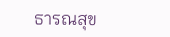ธารณสุข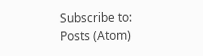Subscribe to:
Posts (Atom)